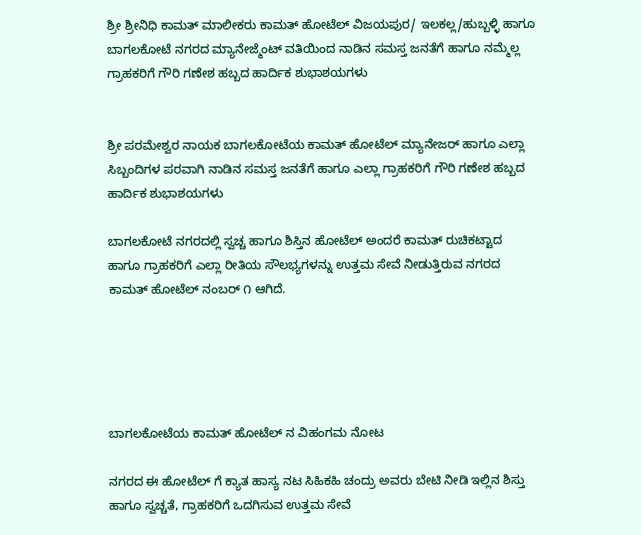ಶ್ರೀ ಶ್ರೀನಿಧಿ ಕಾಮತ್ ಮಾಲೀಕರು ಕಾಮತ್ ಹೋಟೆಲ್ ವಿಜಯಪುರ/ ಇಲಕಲ್ಲ/ಹುಬ್ಬಳ್ಳಿ ಹಾಗೂ ಬಾಗಲಕೋಟೆ ನಗರದ ಮ್ಯಾನೇಜ್ಮೆಂಟ್ ವತಿಯಿಂದ ನಾಡಿನ ಸಮಸ್ತ ಜನತೆಗೆ ಹಾಗೂ ನಮ್ಮೆಲ್ಲ ಗ್ರಾಹಕರಿಗೆ ಗೌರಿ ಗಣೇಶ ಹಬ್ಬದ ಹಾರ್ದಿಕ ಶುಭಾಶಯಗಳು


ಶ್ರೀ ಪರಮೇಶ್ವರ ನಾಯಕ ಬಾಗಲಕೋಟೆಯ ಕಾಮತ್ ಹೋಟೆಲ್ ಮ್ಯಾನೇಜರ್ ಹಾಗೂ ಎಲ್ಲಾ ಸಿಬ್ಬಂದಿಗಳ ಪರವಾಗಿ ನಾಡಿನ ಸಮಸ್ತ ಜನತೆಗೆ ಹಾಗೂ ಎಲ್ಲಾ ಗ್ರಾಹಕರಿಗೆ ಗೌರಿ ಗಣೇಶ ಹಬ್ಬದ ಹಾರ್ದಿಕ ಶುಭಾಶಯಗಳು

ಬಾಗಲಕೋಟೆ ನಗರದಲ್ಲಿ ಸ್ವಚ್ಚ ಹಾಗೂ ಶಿಸ್ತಿನ ಹೋಟೆಲ್ ಅಂದರೆ ಕಾಮತ್ ರುಚಿಕಟ್ಟಾದ ಹಾಗೂ ಗ್ರಾಹಕರಿಗೆ ಎಲ್ಲಾ ರೀತಿಯ ಸೌಲಭ್ಯಗಳನ್ನು ಉತ್ತಮ ಸೇವೆ ನೀಡುತ್ತಿರುವ ನಗರದ ಕಾಮತ್ ಹೋಟೆಲ್ ನಂಬರ್ ೧ ಆಗಿದೆ.





ಬಾಗಲಕೋಟೆಯ ಕಾಮತ್ ಹೋಟೆಲ್ ನ ವಿಹಂಗಮ ನೋಟ

ನಗರದ ಈ ಹೋಟೆಲ್ ಗೆ ಕ್ಯಾತ ಹಾಸ್ಯ ನಟ ಸಿಹಿಕಹಿ ಚಂದ್ರು ಅವರು ಬೇಟಿ ನೀಡಿ ಇಲ್ಲಿನ ಶಿಸ್ತು ಹಾಗೂ ಸ್ವಚ್ಚತೆ, ಗ್ರಾಹಕರಿಗೆ ಒದಗಿಸುವ ಉತ್ತಮ ಸೇವೆ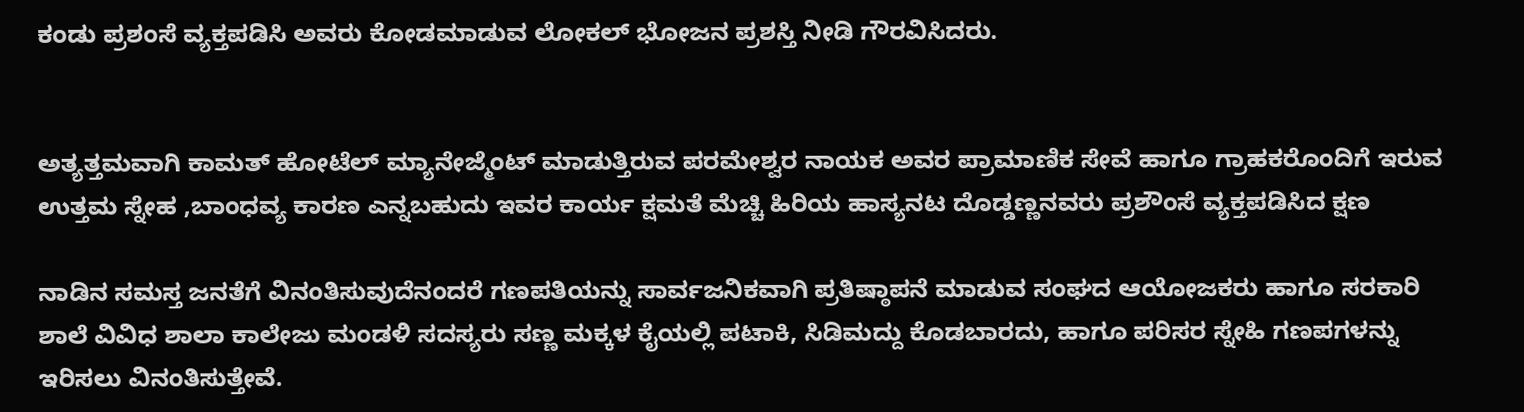ಕಂಡು ಪ್ರಶಂಸೆ ವ್ಯಕ್ತಪಡಿಸಿ ಅವರು ಕೋಡಮಾಡುವ ಲೋಕಲ್ ಭೋಜನ ಪ್ರಶಸ್ತಿ ನೀಡಿ ಗೌರವಿಸಿದರು.


ಅತ್ಯತ್ತಮವಾಗಿ ಕಾಮತ್ ಹೋಟೆಲ್ ಮ್ಯಾನೇಜ್ಮೆಂಟ್ ಮಾಡುತ್ತಿರುವ ಪರಮೇಶ್ವರ ನಾಯಕ ಅವರ ಪ್ರಾಮಾಣಿಕ ಸೇವೆ ಹಾಗೂ ಗ್ರಾಹಕರೊಂದಿಗೆ ಇರುವ ಉತ್ತಮ ಸ್ನೇಹ ,ಬಾಂಧವ್ಯ ಕಾರಣ ಎನ್ನಬಹುದು ಇವರ ಕಾರ್ಯ ಕ್ಷಮತೆ ಮೆಚ್ಚಿ ಹಿರಿಯ ಹಾಸ್ಯನಟ ದೊಡ್ಡಣ್ಣನವರು ಪ್ರಶೌಂಸೆ ವ್ಯಕ್ತಪಡಿಸಿದ ಕ್ಷಣ

ನಾಡಿನ ಸಮಸ್ತ ಜನತೆಗೆ ವಿನಂತಿಸುವುದೆನಂದರೆ ಗಣಪತಿಯನ್ನು ಸಾರ್ವಜನಿಕವಾಗಿ ಪ್ರತಿಷ್ಠಾಪನೆ ಮಾಡುವ ಸಂಘದ ಆಯೋಜಕರು ಹಾಗೂ ಸರಕಾರಿ ಶಾಲೆ ವಿವಿಧ ಶಾಲಾ ಕಾಲೇಜು ಮಂಡಳಿ ಸದಸ್ಯರು ಸಣ್ಣ ಮಕ್ಕಳ ಕೈಯಲ್ಲಿ ಪಟಾಕಿ, ಸಿಡಿಮದ್ದು ಕೊಡಬಾರದು, ಹಾಗೂ ಪರಿಸರ ಸ್ನೇಹಿ ಗಣಪಗಳನ್ನು ಇರಿಸಲು ವಿನಂತಿಸುತ್ತೇವೆ.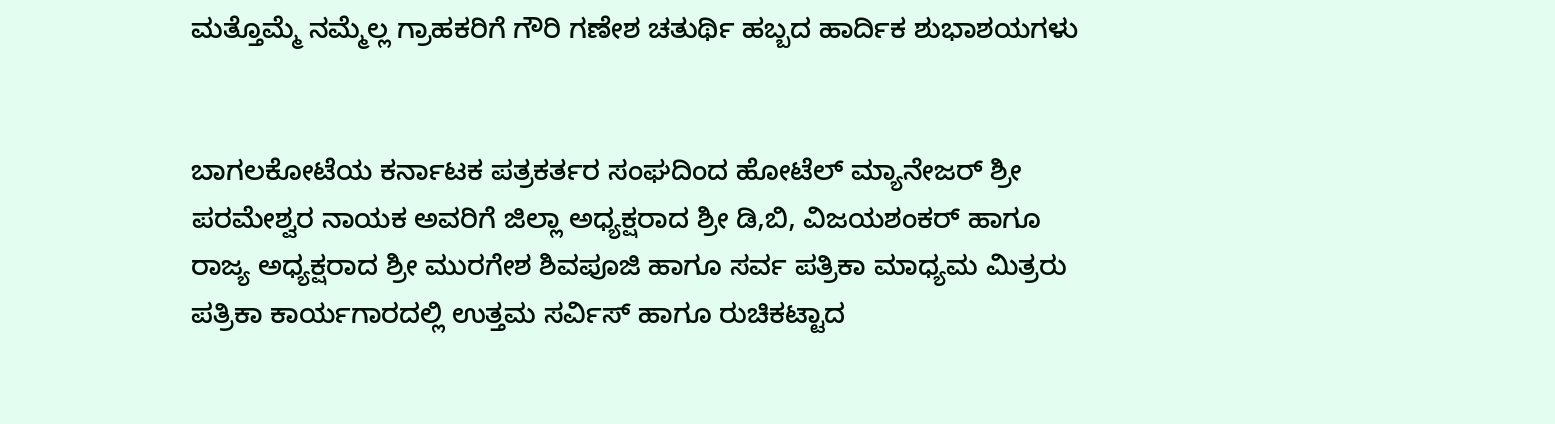ಮತ್ತೊಮ್ಮೆ ನಮ್ಮೆಲ್ಲ ಗ್ರಾಹಕರಿಗೆ ಗೌರಿ ಗಣೇಶ ಚತುರ್ಥಿ ಹಬ್ಬದ ಹಾರ್ದಿಕ ಶುಭಾಶಯಗಳು


ಬಾಗಲಕೋಟೆಯ ಕರ್ನಾಟಕ ಪತ್ರಕರ್ತರ ಸಂಘದಿಂದ ಹೋಟೆಲ್ ಮ್ಯಾನೇಜರ್ ಶ್ರೀ ಪರಮೇಶ್ವರ ನಾಯಕ ಅವರಿಗೆ ಜಿಲ್ಲಾ ಅಧ್ಯಕ್ಷರಾದ ಶ್ರೀ ಡಿ,ಬಿ, ವಿಜಯಶಂಕರ್ ಹಾಗೂ ರಾಜ್ಯ ಅಧ್ಯಕ್ಷರಾದ ಶ್ರೀ ಮುರಗೇಶ ಶಿವಪೂಜಿ ಹಾಗೂ ಸರ್ವ ಪತ್ರಿಕಾ ಮಾಧ್ಯಮ ಮಿತ್ರರು ಪತ್ರಿಕಾ ಕಾರ್ಯಗಾರದಲ್ಲಿ ಉತ್ತಮ ಸರ್ವಿಸ್ ಹಾಗೂ ರುಚಿಕಟ್ಟಾದ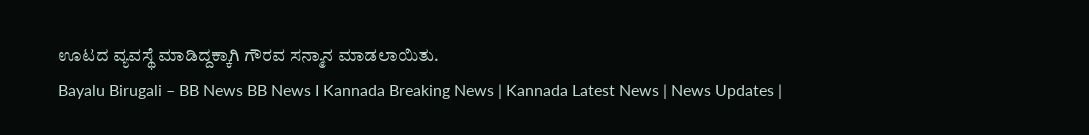ಊಟದ ವ್ಯವಸ್ಥೆ ಮಾಡಿದ್ದಕ್ಕಾಗಿ ಗೌರವ ಸನ್ಮಾನ ಮಾಡಲಾಯಿತು.
Bayalu Birugali – BB News BB News I Kannada Breaking News | Kannada Latest News | News Updates |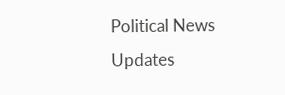Political News Updates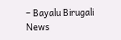– Bayalu Birugali News